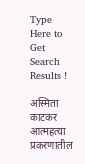Type Here to Get Search Results !

अस्मिता काटकर आत्महत्या प्रकरणातील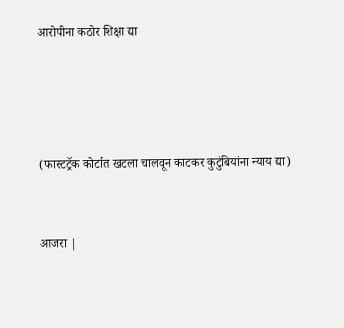आरोपीना कठोर शिक्षा द्या




(फास्टट्रॅक कोर्टात खटला चालवून काटकर कुटुंबियांना न्याय द्या)


आजरा |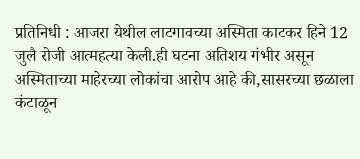प्रतिनिधी : आजरा येथील लाटगावच्या अस्मिता काटकर हिने 12 जुलै रोजी आत्महत्या केली.ही घटना अतिशय गंभीर असून अस्मिताच्या माहेरच्या लोकांचा आरोप आहे की,सासरच्या छळाला कंटाळून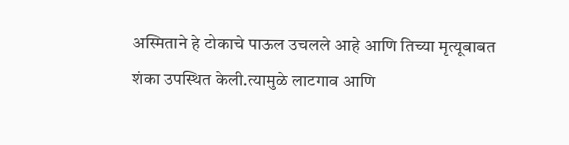अस्मिताने हे टोकाचे पाऊल उचलले आहे आणि तिच्या मृत्यूबाबत शंका उपस्थित केली.त्यामुळे लाटगाव आणि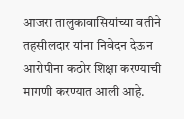आजरा तालुकावासियांच्या वतीने तहसीलदार यांना निवेदन देऊन आरोपीना कठोर शिक्षा करण्याची मागणी करण्यात आली आहे.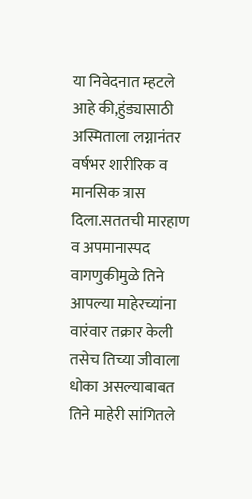या निवेदनात म्हटले आहे की,हुंड्यासाठी अस्मिताला लग्नानंतर वर्षभर शारीरिक व मानसिक त्रास दिला.सततची मारहाण व अपमानास्पद वागणुकीमुळे तिने आपल्या माहेरच्यांना वारंवार तक्रार केली तसेच तिच्या जीवाला धोका असल्याबाबत तिने माहेरी सांगितले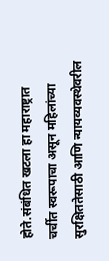होते.संबंधित खटला हा महाराष्ट्रात चर्चीत स्वरूपाचा असून महिलांच्या सुरक्षिततेसाठी आणि न्यायव्यवस्थेवरील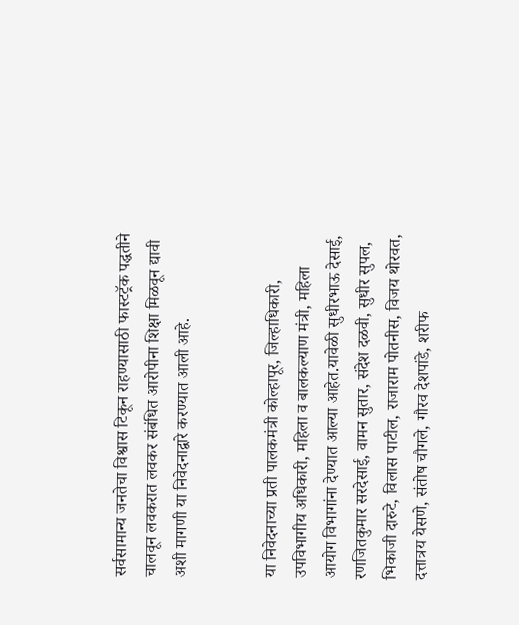सर्वसामान्य जनतेचा विश्वास टिकून राहण्यासाठी फास्टट्रॅक पद्धतीने चालवून लवकरात लवकर संबंधित आरोपीना शिक्षा मिळवून द्यावी अशी मागणी या निवेदनाद्वारे करण्यात आली आहे.


या निवेदनाच्या प्रती पालकमंत्री कोल्हापूर, जिल्हाधिकारी, उपविभागीय अधिकारी, महिला व बालकल्याण मंत्री, महिला आयोग विभागांना देण्यात आल्या आहेत.यावेळी सुधीरभाऊ देसाई, रणजितकुमार सरदेसाई, वामन सुतार, संदेश दळवी, सुधीर सुपल, भिकाजी दारुटे, विलास पाटील, राजाराम पोतनीस, विजय थोरवत, दत्तात्रय येसणे, संतोष चौगले, गौरव देशपांडे, शरीफ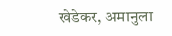खेडेकर, अमानुला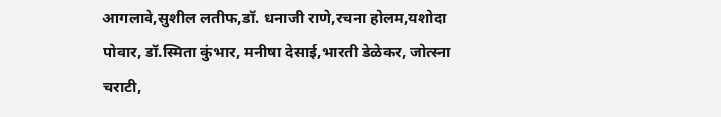आगलावे,सुशील लतीफ,डॉ. धनाजी राणे,रचना होलम,यशोदा पोवार, डॉ.स्मिता कुंभार, मनीषा देसाई,भारती डेळेकर, जोत्स्ना चराटी,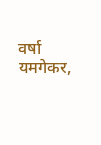वर्षा यमगेकर,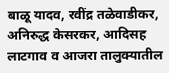बाळू यादव, रवींद्र तळेवाडीकर, अनिरुद्ध केसरकर, आदिसह लाटगाव व आजरा तालुक्यातील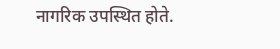नागरिक उपस्थित होते.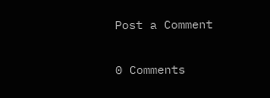Post a Comment

0 Comments